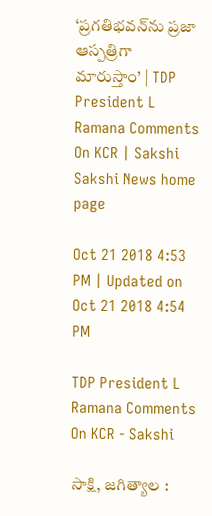‘ప్రగతిభవన్‌ను ప్రజా ఆస్పత్రిగా మారుస్తాం’ | TDP President L Ramana Comments On KCR | Sakshi
Sakshi News home page

Oct 21 2018 4:53 PM | Updated on Oct 21 2018 4:54 PM

TDP President L Ramana Comments On KCR - Sakshi

సాక్షి, జగిత్యాల :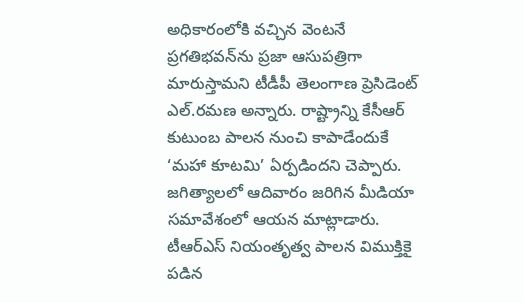అధికారంలోకి వచ్చిన వెంటనే ప్రగతిభవన్‌ను ప్రజా ఆసుపత్రిగా మారుస్తామని టీడీపీ తెలంగాణ ప్రెసిడెంట్‌ ఎల్‌.రమణ అన్నారు. రాష్ట్రాన్ని కేసీఆర్‌ కుటుంబ పాలన నుంచి కాపాడేందుకే ‘మహా కూటమి’ ఏర్పడిందని చెప్పారు. జగిత్యాలలో ఆదివారం జరిగిన మీడియా సమావేశంలో ఆయన మాట్లాడారు. టీఆర్‌ఎస్‌ నియంతృత్వ పాలన విముక్తికై పడిన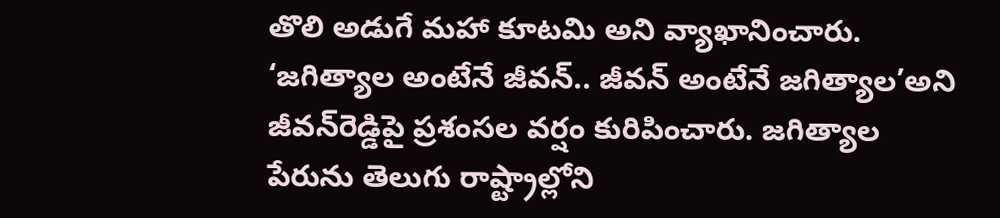తొలి అడుగే మహా కూటమి అని వ్యాఖానించారు. ‘జగిత్యాల అంటేనే జీవన్‌.. జీవన్‌ అంటేనే జగిత్యాల’అని జీవన్‌రెడ్డిపై ప్రశంసల వర్షం కురిపించారు. జగిత్యాల పేరును తెలుగు రాష్ట్రాల్లోని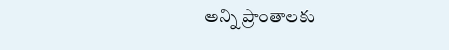అన్ని ప్రాంతాలకు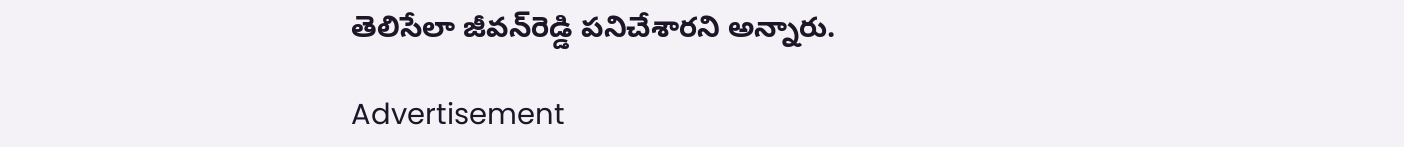తెలిసేలా జీవన్‌రెడ్డి పనిచేశారని అన్నారు.

Advertisement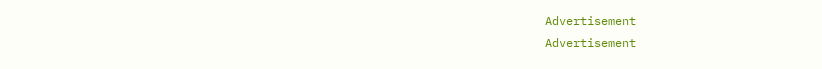Advertisement
Advertisement